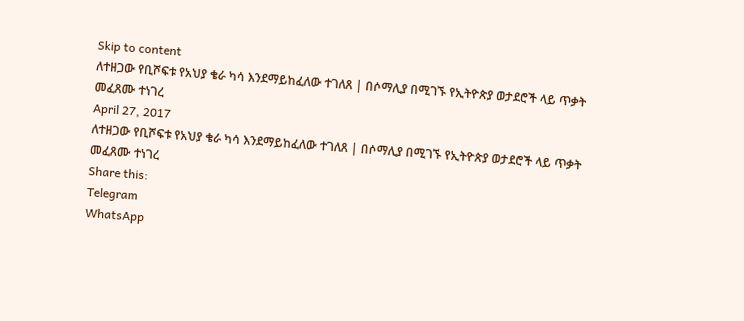Skip to content
ለተዘጋው የቢሾፍቱ የአህያ ቄራ ካሳ እንደማይከፈለው ተገለጸ | በሶማሊያ በሚገኙ የኢትዮጵያ ወታደሮች ላይ ጥቃት መፈጸሙ ተነገረ
April 27, 2017
ለተዘጋው የቢሾፍቱ የአህያ ቄራ ካሳ እንደማይከፈለው ተገለጸ | በሶማሊያ በሚገኙ የኢትዮጵያ ወታደሮች ላይ ጥቃት መፈጸሙ ተነገረ
Share this:
Telegram
WhatsApp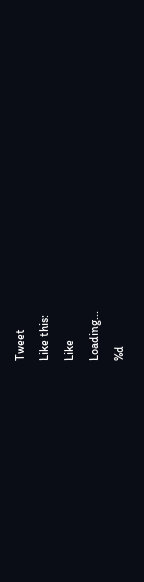Tweet
Like this:
Like
Loading...
%d